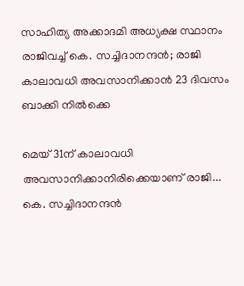സാഹിത്യ അക്കാദമി അധ്യക്ഷ സ്ഥാനം രാജിവച്ച് കെ. സച്ചിദാനന്ദൻ; രാജി കാലാവധി അവസാനിക്കാൻ 23 ദിവസം ബാക്കി നിൽക്കെ

മെയ് 31ന് കാലാവധി അവസാനിക്കാനിരിക്കെയാണ് രാജി...
കെ. സച്ചിദാനന്ദൻ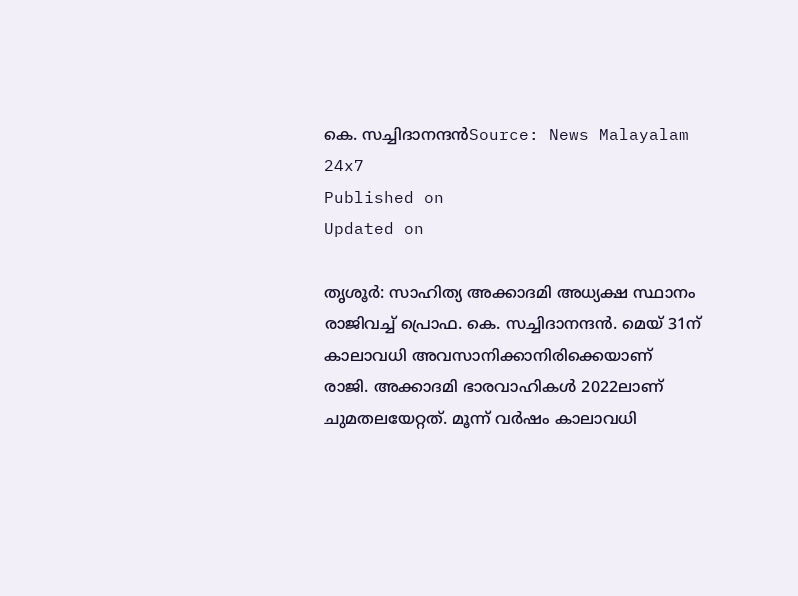കെ. സച്ചിദാനന്ദൻSource: News Malayalam 24x7
Published on
Updated on

തൃശൂർ: സാഹിത്യ അക്കാദമി അധ്യക്ഷ സ്ഥാനം രാജിവച്ച് പ്രൊഫ. കെ. സച്ചിദാനന്ദൻ. മെയ് 31ന് കാലാവധി അവസാനിക്കാനിരിക്കെയാണ് രാജി. അക്കാദമി ഭാരവാഹികൾ 2022ലാണ് ചുമതലയേറ്റത്. മൂന്ന് വർഷം കാലാവധി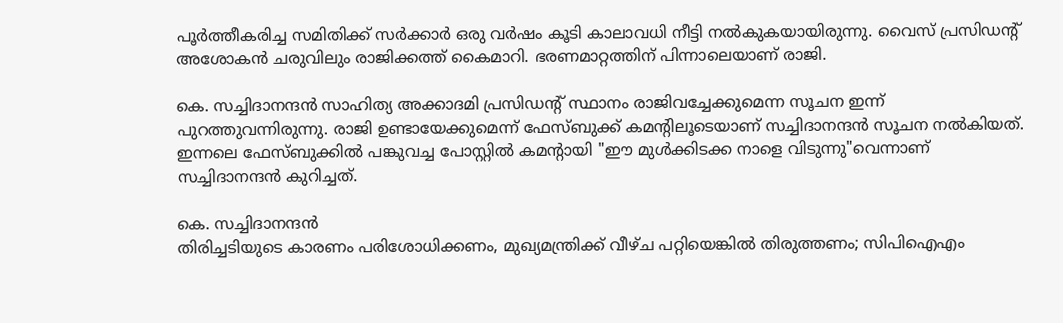പൂർത്തീകരിച്ച സമിതിക്ക് സർക്കാർ ഒരു വർഷം കൂടി കാലാവധി നീട്ടി നൽകുകയായിരുന്നു. വൈസ് പ്രസിഡൻ്റ് അശോകൻ ചരുവിലും രാജിക്കത്ത് കൈമാറി. ഭരണമാറ്റത്തിന് പിന്നാലെയാണ് രാജി.

കെ. സച്ചിദാനന്ദൻ സാഹിത്യ അക്കാദമി പ്രസിഡന്റ് സ്ഥാനം രാജിവച്ചേക്കുമെന്ന സൂചന ഇന്ന് പുറത്തുവന്നിരുന്നു. രാജി ഉണ്ടായേക്കുമെന്ന് ഫേസ്ബുക്ക് കമന്റിലൂടെയാണ് സച്ചിദാനന്ദൻ സൂചന നൽകിയത്. ഇന്നലെ ഫേസ്ബുക്കിൽ പങ്കുവച്ച പോസ്റ്റിൽ കമൻ്റായി "ഈ മുൾക്കിടക്ക നാളെ വിടുന്നു"വെന്നാണ് സച്ചിദാനന്ദൻ കുറിച്ചത്.

കെ. സച്ചിദാനന്ദൻ
തിരിച്ചടിയുടെ കാരണം പരിശോധിക്കണം, മുഖ്യമന്ത്രിക്ക് വീഴ്ച പറ്റിയെങ്കിൽ തിരുത്തണം; സിപിഐഎം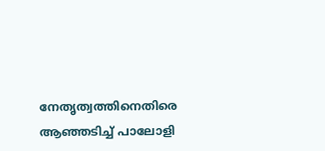നേതൃത്വത്തിനെതിരെ ആഞ്ഞടിച്ച് പാലോളി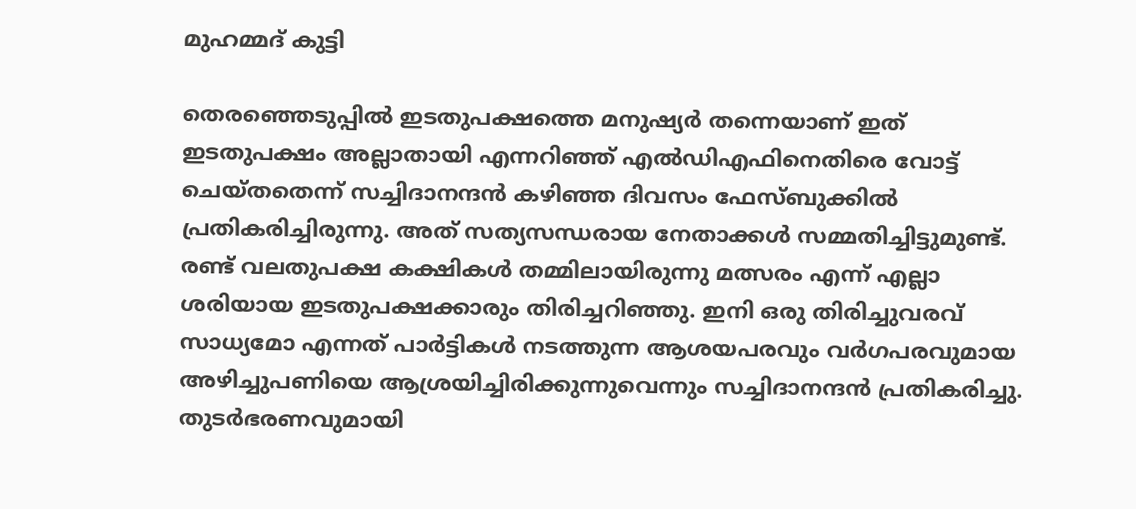മുഹമ്മദ് കുട്ടി

തെരഞ്ഞെടുപ്പിൽ ഇടതുപക്ഷത്തെ മനുഷ്യര്‍ തന്നെയാണ് ഇത് ഇടതുപക്ഷം അല്ലാതായി എന്നറിഞ്ഞ് എൽഡിഎഫിനെതിരെ വോട്ട് ചെയ്തതെന്ന് സച്ചിദാനന്ദൻ കഴിഞ്ഞ ദിവസം ഫേസ്ബുക്കിൽ പ്രതികരിച്ചിരുന്നു. അത് സത്യസന്ധരായ നേതാക്കള്‍ സമ്മതിച്ചിട്ടുമുണ്ട്. രണ്ട് വലതുപക്ഷ കക്ഷികള്‍ തമ്മിലായിരുന്നു മത്സരം എന്ന് എല്ലാ ശരിയായ ഇടതുപക്ഷക്കാരും തിരിച്ചറിഞ്ഞു. ഇനി ഒരു തിരിച്ചുവരവ് സാധ്യമോ എന്നത് പാർട്ടികൾ നടത്തുന്ന ആശയപരവും വര്‍ഗപരവുമായ അഴിച്ചുപണിയെ ആശ്രയിച്ചിരിക്കുന്നുവെന്നും സച്ചിദാനന്ദൻ പ്രതികരിച്ചു. തുടർഭരണവുമായി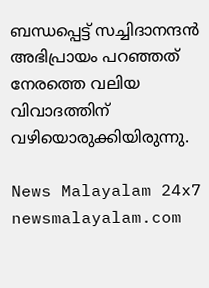ബന്ധപ്പെട്ട് സച്ചിദാനന്ദൻ അഭിപ്രായം പറഞ്ഞത് നേരത്തെ വലിയ വിവാദത്തിന് വഴിയൊരുക്കിയിരുന്നു.

News Malayalam 24x7
newsmalayalam.com